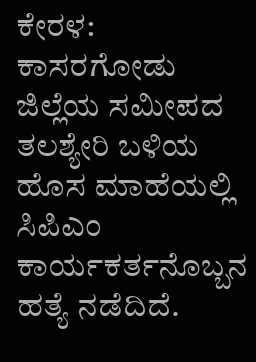ಕೇರಳ: ಕಾಸರಗೋಡು ಜಿಲ್ಲೆಯ ಸಮೀಪದ ತಲಶ್ಯೇರಿ ಬಳಿಯ ಹೊಸ ಮಾಹೆಯಲ್ಲಿ ಸಿಪಿಎಂ ಕಾರ್ಯಕರ್ತನೊಬ್ಬನ ಹತ್ಯೆ ನಡೆದಿದೆ.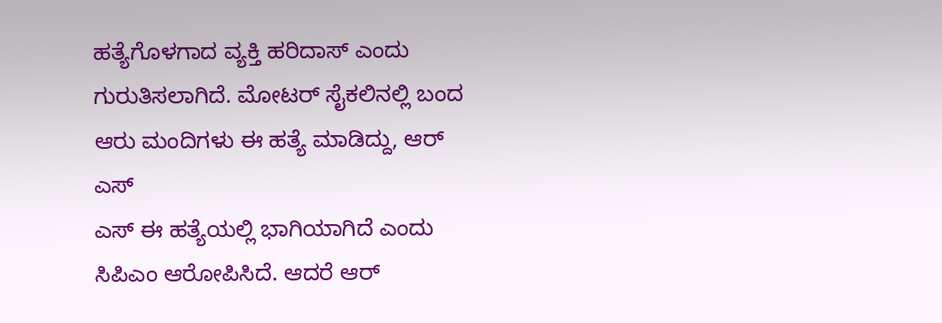ಹತ್ಯೆಗೊಳಗಾದ ವ್ಯಕ್ತಿ ಹರಿದಾಸ್ ಎಂದು ಗುರುತಿಸಲಾಗಿದೆ. ಮೋಟರ್ ಸೈಕಲಿನಲ್ಲಿ ಬಂದ ಆರು ಮಂದಿಗಳು ಈ ಹತ್ಯೆ ಮಾಡಿದ್ದು, ಆರ್ ಎಸ್
ಎಸ್ ಈ ಹತ್ಯೆಯಲ್ಲಿ ಭಾಗಿಯಾಗಿದೆ ಎಂದು ಸಿಪಿಎಂ ಆರೋಪಿಸಿದೆ. ಆದರೆ ಆರ್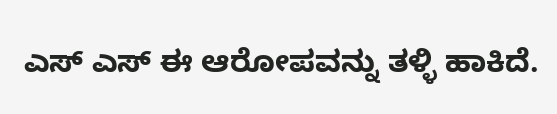ಎಸ್ ಎಸ್ ಈ ಆರೋಪವನ್ನು ತಳ್ಳಿ ಹಾಕಿದೆ.